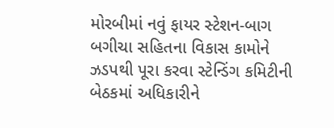મોરબીમાં નવું ફાયર સ્ટેશન-બાગ બગીચા સહિતના વિકાસ કામોને ઝડપથી પૂરા કરવા સ્ટેન્ડિંગ કમિટીની બેઠકમાં અધિકારીને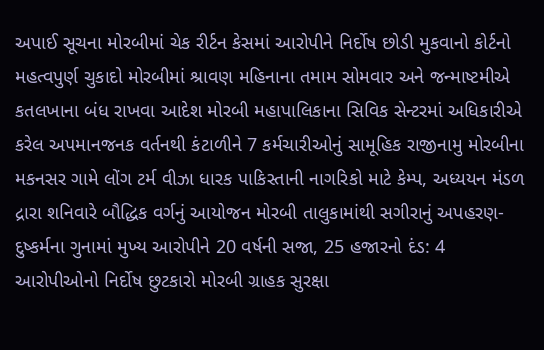અપાઈ સૂચના મોરબીમાં ચેક રીર્ટન કેસમાં આરોપીને નિર્દોષ છોડી મુકવાનો કોર્ટનો મહત્વપુર્ણ ચુકાદો મોરબીમાં શ્રાવણ મહિનાના તમામ સોમવાર અને જન્માષ્ટમીએ કતલખાના બંધ રાખવા આદેશ મોરબી મહાપાલિકાના સિવિક સેન્ટરમાં અધિકારીએ કરેલ અપમાનજનક વર્તનથી કંટાળીને 7 કર્મચારીઓનું સામૂહિક રાજીનામુ મોરબીના મકનસર ગામે લોંગ ટર્મ વીઝા ધારક પાકિસ્તાની નાગરિકો માટે કેમ્પ, અધ્યયન મંડળ દ્રારા શનિવારે બૌદ્ધિક વર્ગનું આયોજન મોરબી તાલુકામાંથી સગીરાનું અપહરણ-દુષ્કર્મના ગુનામાં મુખ્ય આરોપીને 20 વર્ષની સજા, 25 હજારનો દંડ: 4 આરોપીઓનો નિર્દોષ છુટકારો મોરબી ગ્રાહક સુરક્ષા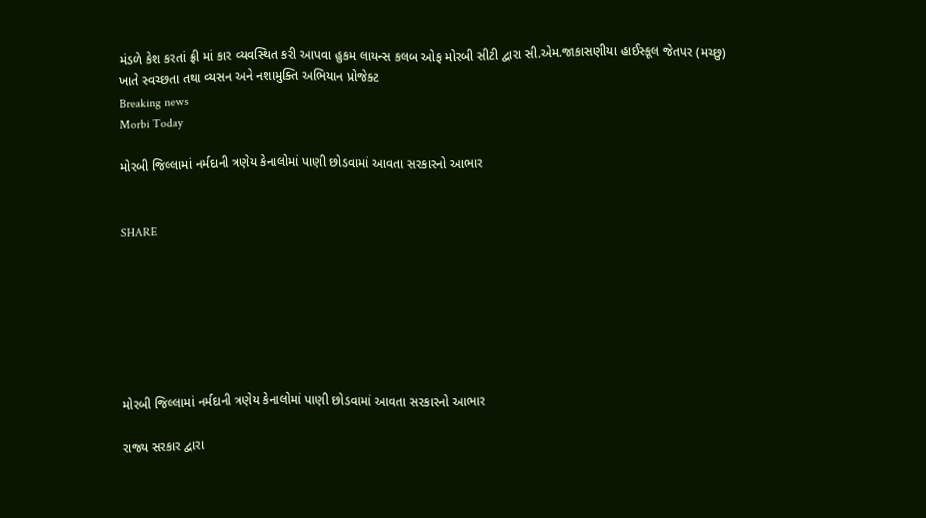મંડળે કેશ કરતાં ફ્રી માં કાર વ્યવસ્થિત કરી આપવા હુકમ લાયન્સ કલબ ઓફ મોરબી સીટી દ્વારા સી.એમ.જાકાસણીયા હાઈસ્કૂલ જેતપર (મચ્છુ) ખાતે સ્વચ્છતા તથા વ્યસન અને નશામુક્તિ અભિયાન પ્રોજેક્ટ
Breaking news
Morbi Today

મોરબી જિલ્લામાં નર્મદાની ત્રણેય કેનાલોમાં પાણી છોડવામાં આવતા સરકારનો આભાર


SHARE







મોરબી જિલ્લામાં નર્મદાની ત્રણેય કેનાલોમાં પાણી છોડવામાં આવતા સરકારનો આભાર

રાજ્ય સરકાર દ્વારા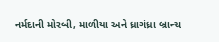નર્મદાની મોરબી, માળીયા અને ધ્રાગંધ્રા બ્રાન્ચ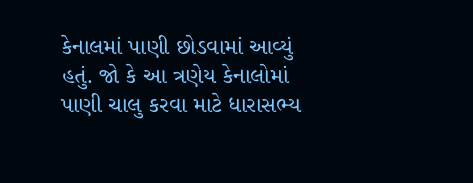કેનાલમાં પાણી છોડવામાં આવ્યું હતું. જો કે આ ત્રણેય કેનાલોમાં પાણી ચાલુ કરવા માટે ધારાસભ્ય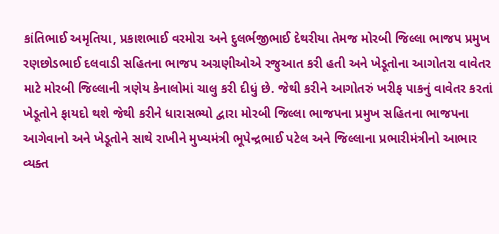કાંતિભાઈ અમૃતિયા, પ્રકાશભાઈ વરમોરા અને દુલર્ભજીભાઈ દેથરીયા તેમજ મોરબી જિલ્લા ભાજપ પ્રમુખ રણછોડભાઈ દલવાડી સહિતના ભાજપ અગ્રણીઓએ રજુઆત કરી હતી અને ખેડૂતોના આગોતરા વાવેતર માટે મોરબી જિલ્લાની ત્રણેય કેનાલોમાં ચાલુ કરી દીધું છે. જેથી કરીને આગોતરું ખરીફ પાકનું વાવેતર કરતાં ખેડૂતોને ફાયદો થશે જેથી કરીને ધારાસભ્યો દ્વારા મોરબી જિલ્લા ભાજપના પ્રમુખ સહિતના ભાજપના આગેવાનો અને ખેડૂતોને સાથે રાખીને મુખ્યમંત્રી ભૂપેન્દ્રભાઈ પટેલ અને જિલ્લાના પ્રભારીમંત્રીનો આભાર વ્યક્ત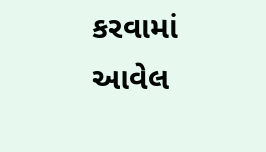કરવામાં આવેલ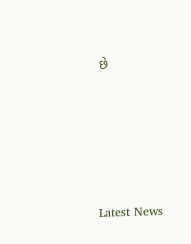છે






Latest News